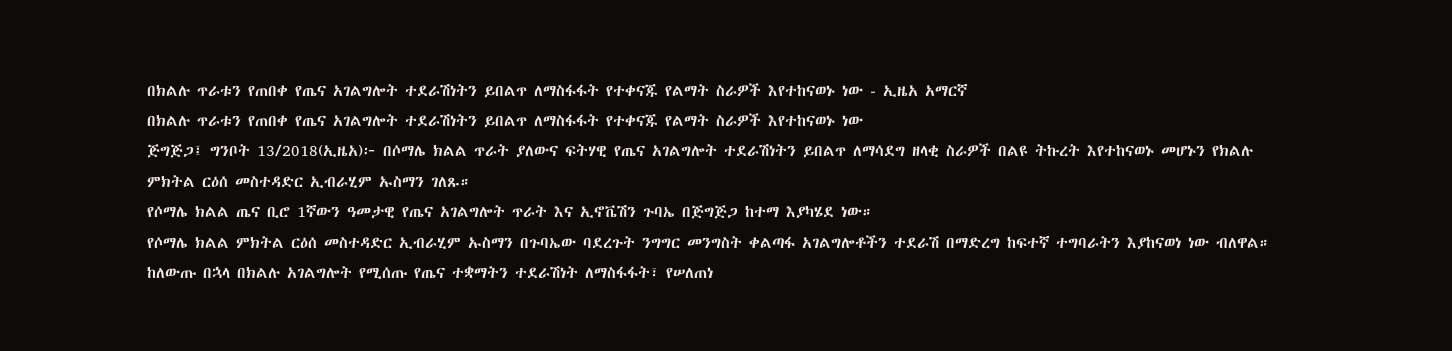በክልሉ ጥራቱን የጠበቀ የጤና አገልግሎት ተደራሽነትን ይበልጥ ለማስፋፋት የተቀናጁ የልማት ስራዎች እየተከናወኑ ነው - ኢዜአ አማርኛ
በክልሉ ጥራቱን የጠበቀ የጤና አገልግሎት ተደራሽነትን ይበልጥ ለማስፋፋት የተቀናጁ የልማት ስራዎች እየተከናወኑ ነው
ጅግጅጋ፤ ግንቦት 13/2018(ኢዜአ)፦ በሶማሌ ክልል ጥራት ያለውና ፍትሃዊ የጤና አገልግሎት ተደራሽነትን ይበልጥ ለማሳደግ ዘላቂ ስራዎች በልዩ ትኩረት እየተከናወኑ መሆኑን የክልሉ ምክትል ርዕሰ መስተዳድር ኢብራሂም ኡስማን ገለጹ።
የሶማሌ ክልል ጤና ቢሮ 1ኛውን ዓመታዊ የጤና አገልግሎት ጥራት እና ኢኖቬሽን ጉባኤ በጅግጅጋ ከተማ እያካሄደ ነው።
የሶማሌ ክልል ምክትል ርዕሰ መስተዳድር ኢብራሂም ኡስማን በጉባኤው ባደረጉት ንግግር መንግስት ቀልጣፋ አገልግሎቶችን ተደራሽ በማድረግ ከፍተኛ ተግባራትን እያከናወነ ነው ብለዋል።
ከለውጡ በኋላ በክልሉ አገልግሎት የሚሰጡ የጤና ተቋማትን ተደራሽነት ለማስፋፋት፣ የሠለጠነ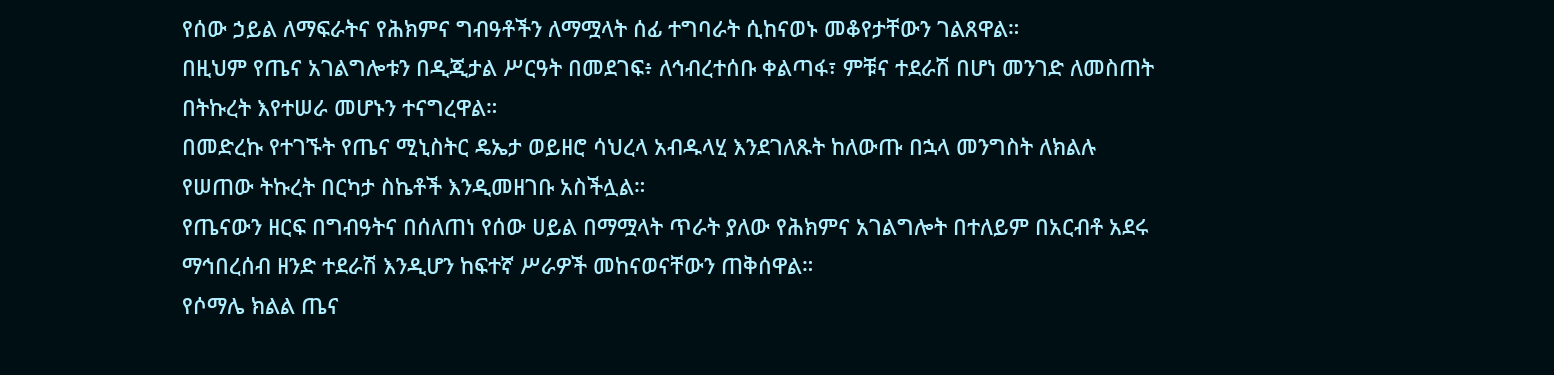የሰው ኃይል ለማፍራትና የሕክምና ግብዓቶችን ለማሟላት ሰፊ ተግባራት ሲከናወኑ መቆየታቸውን ገልጸዋል።
በዚህም የጤና አገልግሎቱን በዲጂታል ሥርዓት በመደገፍ፥ ለኅብረተሰቡ ቀልጣፋ፣ ምቹና ተደራሽ በሆነ መንገድ ለመስጠት በትኩረት እየተሠራ መሆኑን ተናግረዋል።
በመድረኩ የተገኙት የጤና ሚኒስትር ዴኤታ ወይዘሮ ሳህረላ አብዱላሂ እንደገለጹት ከለውጡ በኋላ መንግስት ለክልሉ የሠጠው ትኩረት በርካታ ስኬቶች እንዲመዘገቡ አስችሏል።
የጤናውን ዘርፍ በግብዓትና በሰለጠነ የሰው ሀይል በማሟላት ጥራት ያለው የሕክምና አገልግሎት በተለይም በአርብቶ አደሩ ማኅበረሰብ ዘንድ ተደራሽ እንዲሆን ከፍተኛ ሥራዎች መከናወናቸውን ጠቅሰዋል።
የሶማሌ ክልል ጤና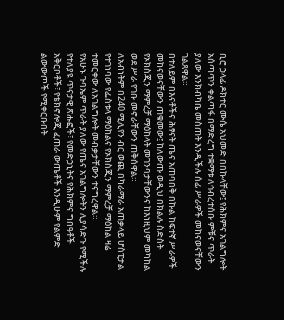ቢሮ ኃላፊ ዶክተር ሙሴ አህመድ በበኩላቸው፤ የሕክምና አገልግሎት አሰጣጥን ቀልጣፋ በማድረግ ተቋማቱ ለኅብረተሰቡ ምቹና ጥራት ያለው እንክብካቤ መስጠት እንዲችሉ ሰፊ ሥራዎች መከናወናቸውን ገልጸዋል።
በተለይም በእናቶችና ሕፃናት ጤና አጠባበቅ በኩል ከፍተኛ ሥራዎች መከናወናቸውን ጠቁመው፤ ከለውጡ ወዲህ በክልሉ ስድስት የኦክስጂን ማምረቻ ማዕከላት መገንባታቸውንና ከእነዚህም መካከል ወደ ሥራ የገቡ መኖራቸውን ጠቅሰዋል።
ለአብነትም በ240 ሚሊየን ብር ወጪ በካራማራ አጠቃላይ ሆስፒታል የተገነባው የፌስቱላ ማዕከልና የኦክስጂን ማምረቻ ማዕከል ዛሬ ተመርቀው ለአገልግሎት መብቃታቸውን ተናግረዋል።
የአሁኑ ጉባኤም ጥራት ያለው የጤና አገልግሎትን ሊያሳድጉ የሚችሉ የተለያዩ ጥናታዊ ጽሑፎች፣ የመድኃኒትና የሕክምና ግበዓቶች አቅርቦቶች፣ የቴክኖሎጂ ፈጠራ ውጤቶች እንዲሁም የልምድ ልውውጦች የሚቀርቡበት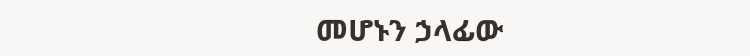መሆኑን ኃላፊው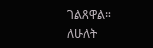ገልጸዋል።
ለሁለት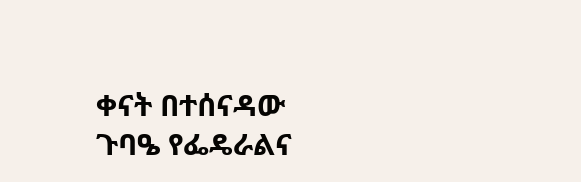ቀናት በተሰናዳው ጉባዔ የፌዴራልና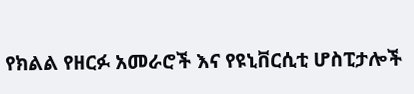የክልል የዘርፉ አመራሮች እና የዩኒቨርሲቲ ሆስፒታሎች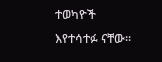ተወካዮች እየተሳተፉ ናቸው።